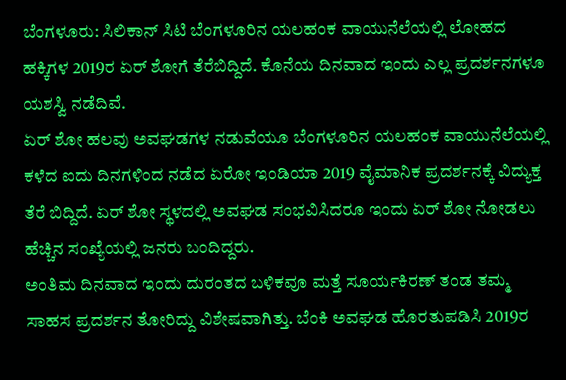ಬೆಂಗಳೂರು: ಸಿಲಿಕಾನ್ ಸಿಟಿ ಬೆಂಗಳೂರಿನ ಯಲಹಂಕ ವಾಯುನೆಲೆಯಲ್ಲಿ ಲೋಹದ ಹಕ್ಕಿಗಳ 2019ರ ಏರ್ ಶೋಗೆ ತೆರೆಬಿದ್ದಿದೆ. ಕೊನೆಯ ದಿನವಾದ ಇಂದು ಎಲ್ಲ ಪ್ರದರ್ಶನಗಳೂ ಯಶಸ್ವಿ ನಡೆದಿವೆ.
ಏರ್ ಶೋ ಹಲವು ಅವಘಡಗಳ ನಡುವೆಯೂ ಬೆಂಗಳೂರಿನ ಯಲಹಂಕ ವಾಯುನೆಲೆಯಲ್ಲಿ ಕಳೆದ ಐದು ದಿನಗಳಿಂದ ನಡೆದ ಏರೋ ಇಂಡಿಯಾ 2019 ವೈಮಾನಿಕ ಪ್ರದರ್ಶನಕ್ಕೆ ವಿದ್ಯುಕ್ತ ತೆರೆ ಬಿದ್ದಿದೆ. ಏರ್ ಶೋ ಸ್ಥಳದಲ್ಲಿ ಅವಘಡ ಸಂಭವಿಸಿದರೂ ಇಂದು ಏರ್ ಶೋ ನೋಡಲು ಹೆಚ್ಚಿನ ಸಂಖ್ಯೆಯಲ್ಲಿ ಜನರು ಬಂದಿದ್ದರು.
ಅಂತಿಮ ದಿನವಾದ ಇಂದು ದುರಂತದ ಬಳಿಕವೂ ಮತ್ತೆ ಸೂರ್ಯಕಿರಣ್ ತಂಡ ತಮ್ಮ ಸಾಹಸ ಪ್ರದರ್ಶನ ತೋರಿದ್ದು ವಿಶೇಷವಾಗಿತ್ತು. ಬೆಂಕಿ ಅವಘಡ ಹೊರತುಪಡಿಸಿ 2019ರ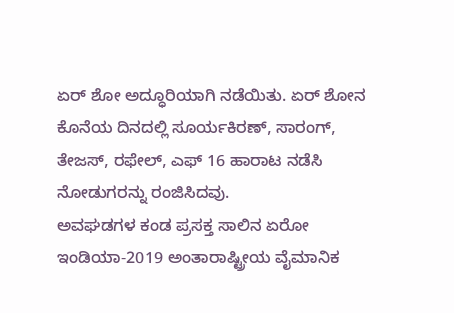ಏರ್ ಶೋ ಅದ್ಧೂರಿಯಾಗಿ ನಡೆಯಿತು. ಏರ್ ಶೋನ ಕೊನೆಯ ದಿನದಲ್ಲಿ ಸೂರ್ಯಕಿರಣ್, ಸಾರಂಗ್, ತೇಜಸ್, ರಫೇಲ್, ಎಫ್ 16 ಹಾರಾಟ ನಡೆಸಿ ನೋಡುಗರನ್ನು ರಂಜಿಸಿದವು.
ಅವಘಡಗಳ ಕಂಡ ಪ್ರಸಕ್ತ ಸಾಲಿನ ಏರೋ ಇಂಡಿಯಾ-2019 ಅಂತಾರಾಷ್ಟ್ರೀಯ ವೈಮಾನಿಕ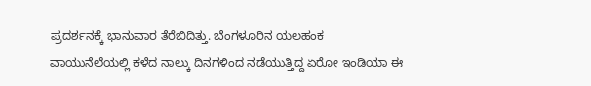ಪ್ರದರ್ಶನಕ್ಕೆ ಭಾನುವಾರ ತೆರೆಬಿದಿತ್ತು. ಬೆಂಗಳೂರಿನ ಯಲಹಂಕ ವಾಯುನೆಲೆಯಲ್ಲಿ ಕಳೆದ ನಾಲ್ಕು ದಿನಗಳಿಂದ ನಡೆಯುತ್ತಿದ್ದ ಏರೋ ಇಂಡಿಯಾ ಈ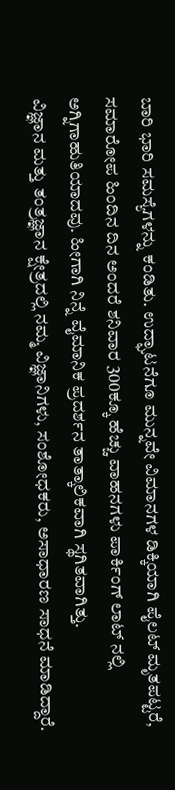ಬಾರಿ ಭಾರಿ ಸಮಸ್ಯೆಗಳನ್ನು ಕಂಡಿತು. ಉದ್ಘಾಟನೆಗೂ ಮುನ್ನವೇ ವಿಮಾನಗಳ ಡಿಕ್ಕಿಯಾಗಿ ಪೈಲಟ್ ಮೃತಪಟ್ಟರೆ, ಸಮಾರೋಪ ಹಿಂದಿನ ದಿನ ಅಂದರೆ ಶನಿವಾರ 300ಕ್ಕೂ ಹೆಚ್ಚು ವಾಹನಗಳು ಪಾರ್ಕಿಂಗ್ ಲಾಟ್ ನಲ್ಲಿ ಅಗ್ನಿಗಾಹುತಿಯಾದವು. ಹೀಗಾಗಿ ನಿನ್ನೆ ವೈಮಾನಿಕ ಪ್ರದರ್ಶನ ತಾತ್ಕಾಲಿಕವಾಗಿ ಸ್ಥಗಿತವಾಗಿತ್ತು.
ವಿಜ್ಞಾನ ಮತ್ತು ತಂತ್ರಜ್ಞಾನ ಕ್ಷೇತ್ರದಲ್ಲಿ ನಮ್ಮ ವಿಜ್ಞಾನಿಗಳು, ಸಂಶೋಧಕರು, ಅಸಾಧಾರಣ ಸಾಧನೆ ಮಾಡಿದ್ದಾರೆ.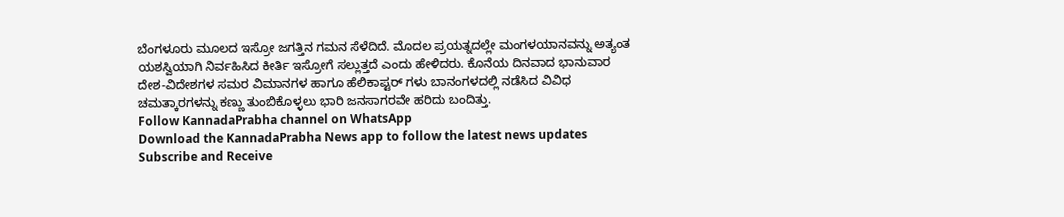ಬೆಂಗಳೂರು ಮೂಲದ ಇಸ್ರೋ ಜಗತ್ತಿನ ಗಮನ ಸೆಳೆದಿದೆ. ಮೊದಲ ಪ್ರಯತ್ನದಲ್ಲೇ ಮಂಗಳಯಾನವನ್ನು ಅತ್ಯಂತ ಯಶಸ್ವಿಯಾಗಿ ನಿರ್ವಹಿಸಿದ ಕೀರ್ತಿ ಇಸ್ರೋಗೆ ಸಲ್ಲುತ್ತದೆ ಎಂದು ಹೇಳಿದರು. ಕೊನೆಯ ದಿನವಾದ ಭಾನುವಾರ ದೇಶ-ವಿದೇಶಗಳ ಸಮರ ವಿಮಾನಗಳ ಹಾಗೂ ಹೆಲಿಕಾಪ್ಟರ್ ಗಳು ಬಾನಂಗಳದಲ್ಲಿ ನಡೆಸಿದ ವಿವಿಧ ಚಮತ್ಕಾರಗಳನ್ನು ಕಣ್ಣು ತುಂಬಿಕೊಳ್ಳಲು ಭಾರಿ ಜನಸಾಗರವೇ ಹರಿದು ಬಂದಿತ್ತು.
Follow KannadaPrabha channel on WhatsApp
Download the KannadaPrabha News app to follow the latest news updates
Subscribe and Receive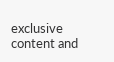exclusive content and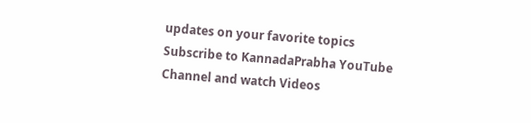updates on your favorite topics
Subscribe to KannadaPrabha YouTube Channel and watch Videos